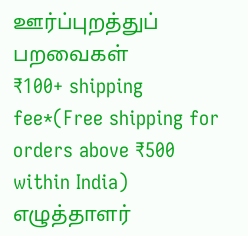ஊர்ப்புறத்துப் பறவைகள்
₹100+ shipping fee*(Free shipping for orders above ₹500 within India)
எழுத்தாளர்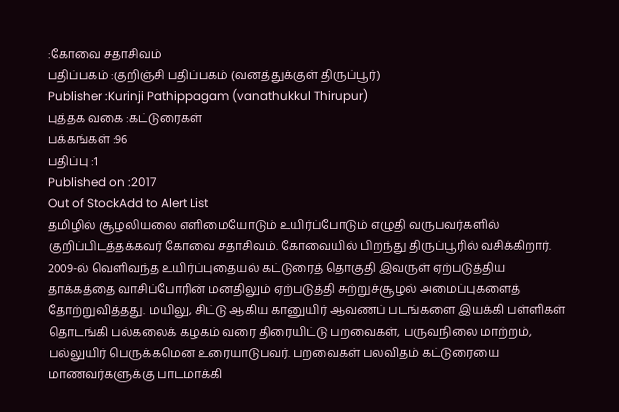:கோவை சதாசிவம்
பதிப்பகம் :குறிஞ்சி பதிப்பகம் (வனத்துக்குள் திருப்பூர்)
Publisher :Kurinji Pathippagam (vanathukkul Thirupur)
புத்தக வகை :கட்டுரைகள்
பக்கங்கள் :96
பதிப்பு :1
Published on :2017
Out of StockAdd to Alert List
தமிழில் சூழலியலை எளிமையோடும் உயிர்ப்போடும் எழுதி வருபவர்களில் குறிப்பிடத்தக்கவர் கோவை சதாசிவம். கோவையில் பிறந்து திருப்பூரில் வசிக்கிறார். 2009-ல் வெளிவந்த உயிர்ப்புதையல் கட்டுரைத் தொகுதி இவருள் ஏற்படுத்திய தாக்கத்தை வாசிப்போரின் மனதிலும் ஏற்படுத்தி சுற்றுச்சூழல் அமைப்புகளைத் தோற்றுவித்தது. மயிலு, சிட்டு ஆகிய கானுயிர் ஆவணப் படங்களை இயக்கி பள்ளிகள் தொடங்கி பல்கலைக் கழகம் வரை திரையிட்டு பறவைகள், பருவநிலை மாற்றம், பல்லுயிர் பெருக்கமென உரையாடுபவர். பறவைகள் பலவிதம் கட்டுரையை மாணவர்களுக்கு பாடமாக்கி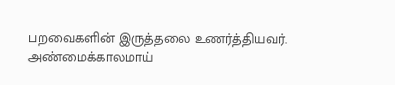பறவைகளின் இருத்தலை உணர்த்தியவர். அண்மைக்காலமாய்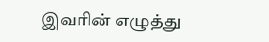இவரின் எழுத்து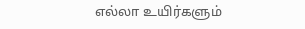எல்லா உயிர்களும்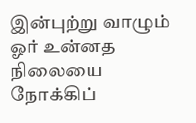இன்புற்று வாழும் ஓர் உன்னத நிலையை நோக்கிப்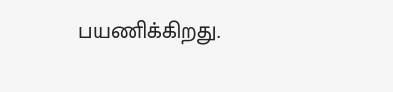பயணிக்கிறது.